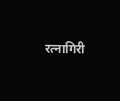रत्नागिरी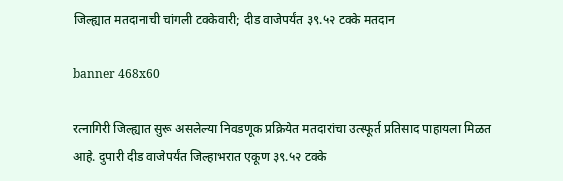जिल्ह्यात मतदानाची चांगली टक्केवारी; दीड वाजेपर्यंत ३९.५२ टक्के मतदान

banner 468x60

रत्नागिरी जिल्ह्यात सुरू असलेल्या निवडणूक प्रक्रियेत मतदारांचा उत्स्फूर्त प्रतिसाद पाहायला मिळत आहे. दुपारी दीड वाजेपर्यंत जिल्हाभरात एकूण ३९.५२ टक्के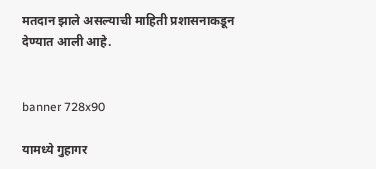मतदान झाले असल्याची माहिती प्रशासनाकडून देण्यात आली आहे.


banner 728x90

यामध्ये गुहागर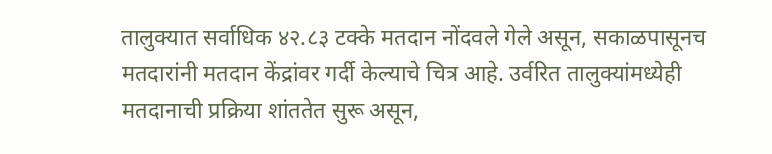तालुक्यात सर्वाधिक ४२.८३ टक्के मतदान नोंदवले गेले असून, सकाळपासूनच मतदारांनी मतदान केंद्रांवर गर्दी केल्याचे चित्र आहे. उर्वरित तालुक्यांमध्येही मतदानाची प्रक्रिया शांततेत सुरू असून,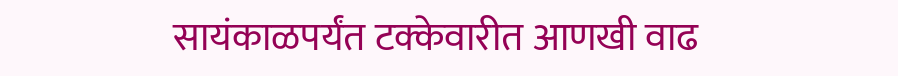सायंकाळपर्यंत टक्केवारीत आणखी वाढ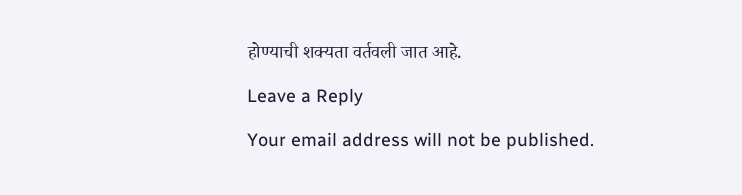होण्याची शक्यता वर्तवली जात आहे.

Leave a Reply

Your email address will not be published.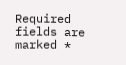Required fields are marked *